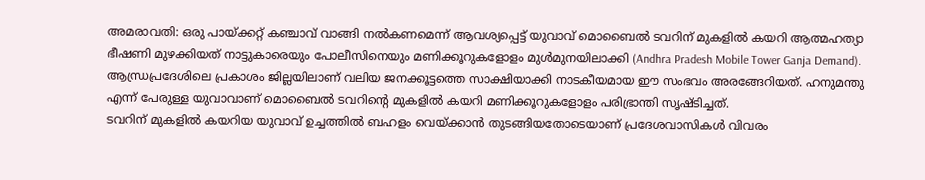അമരാവതി: ഒരു പായ്ക്കറ്റ് കഞ്ചാവ് വാങ്ങി നൽകണമെന്ന് ആവശ്യപ്പെട്ട് യുവാവ് മൊബൈൽ ടവറിന് മുകളിൽ കയറി ആത്മഹത്യാ ഭീഷണി മുഴക്കിയത് നാട്ടുകാരെയും പോലീസിനെയും മണിക്കൂറുകളോളം മുൾമുനയിലാക്കി (Andhra Pradesh Mobile Tower Ganja Demand). ആന്ധ്രപ്രദേശിലെ പ്രകാശം ജില്ലയിലാണ് വലിയ ജനക്കൂട്ടത്തെ സാക്ഷിയാക്കി നാടകീയമായ ഈ സംഭവം അരങ്ങേറിയത്. ഹനുമന്തു എന്ന് പേരുള്ള യുവാവാണ് മൊബൈൽ ടവറിന്റെ മുകളിൽ കയറി മണിക്കൂറുകളോളം പരിഭ്രാന്തി സൃഷ്ടിച്ചത്.
ടവറിന് മുകളിൽ കയറിയ യുവാവ് ഉച്ചത്തിൽ ബഹളം വെയ്ക്കാൻ തുടങ്ങിയതോടെയാണ് പ്രദേശവാസികൾ വിവരം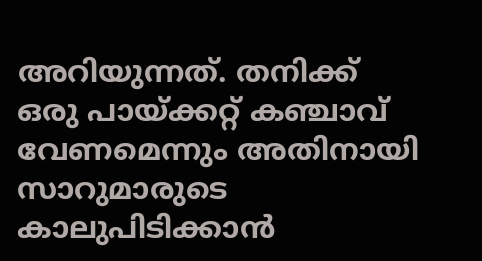അറിയുന്നത്. തനിക്ക് ഒരു പായ്ക്കറ്റ് കഞ്ചാവ് വേണമെന്നും അതിനായി സാറുമാരുടെ കാലുപിടിക്കാൻ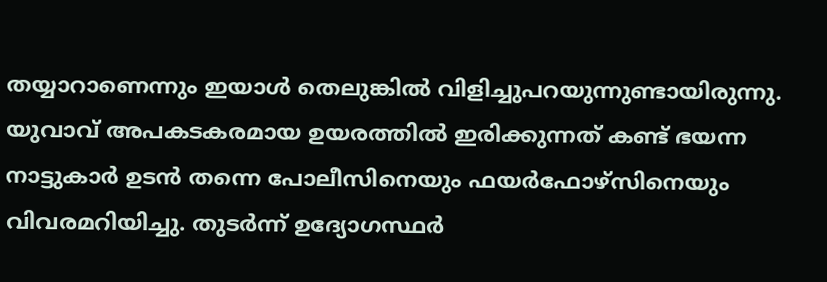തയ്യാറാണെന്നും ഇയാൾ തെലുങ്കിൽ വിളിച്ചുപറയുന്നുണ്ടായിരുന്നു. യുവാവ് അപകടകരമായ ഉയരത്തിൽ ഇരിക്കുന്നത് കണ്ട് ഭയന്ന നാട്ടുകാർ ഉടൻ തന്നെ പോലീസിനെയും ഫയർഫോഴ്സിനെയും വിവരമറിയിച്ചു. തുടർന്ന് ഉദ്യോഗസ്ഥർ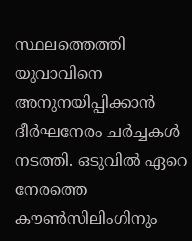സ്ഥലത്തെത്തി യുവാവിനെ അനുനയിപ്പിക്കാൻ ദീർഘനേരം ചർച്ചകൾ നടത്തി. ഒടുവിൽ ഏറെ നേരത്തെ കൗൺസിലിംഗിനും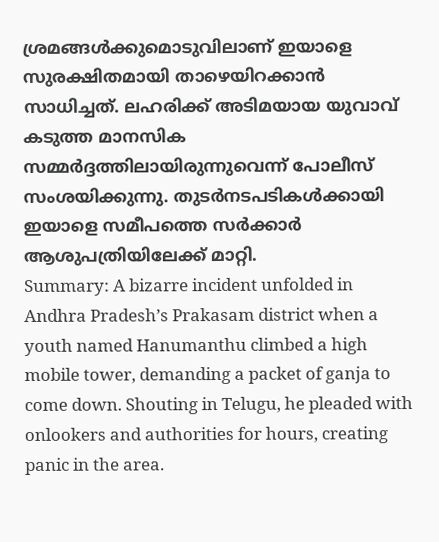ശ്രമങ്ങൾക്കുമൊടുവിലാണ് ഇയാളെ സുരക്ഷിതമായി താഴെയിറക്കാൻ സാധിച്ചത്. ലഹരിക്ക് അടിമയായ യുവാവ് കടുത്ത മാനസിക സമ്മർദ്ദത്തിലായിരുന്നുവെന്ന് പോലീസ് സംശയിക്കുന്നു. തുടർനടപടികൾക്കായി ഇയാളെ സമീപത്തെ സർക്കാർ ആശുപത്രിയിലേക്ക് മാറ്റി.
Summary: A bizarre incident unfolded in Andhra Pradesh’s Prakasam district when a youth named Hanumanthu climbed a high mobile tower, demanding a packet of ganja to come down. Shouting in Telugu, he pleaded with onlookers and authorities for hours, creating panic in the area.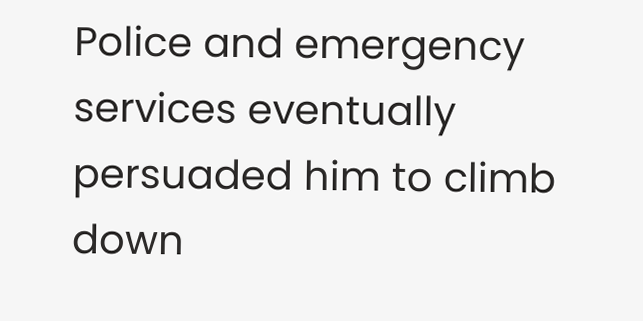Police and emergency services eventually persuaded him to climb down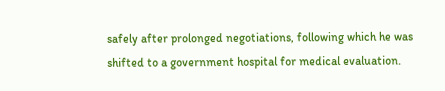safely after prolonged negotiations, following which he was shifted to a government hospital for medical evaluation.